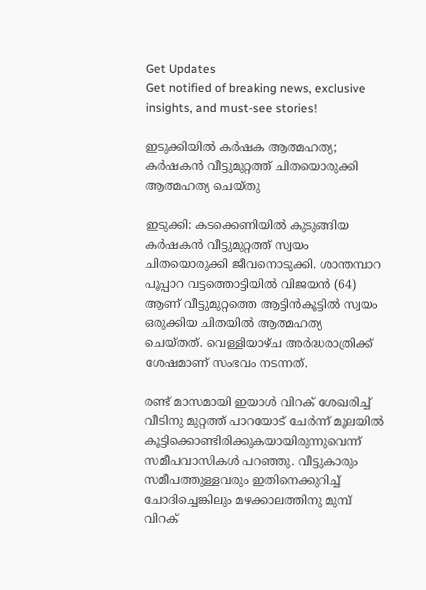Get Updates
Get notified of breaking news, exclusive insights, and must-see stories!

ഇടുക്കിയില്‍ കര്‍ഷക ആത്മഹത്യ; കര്‍ഷകന്‍ വീട്ടുമുറ്റത്ത് ചിതയൊരുക്കി ആത്മഹത്യ ചെയ്തു

ഇടുക്കി: കടക്കെണിയില്‍ കുടുങ്ങിയ കര്‍ഷകന്‍ വീട്ടുമുറ്റത്ത് സ്വയം ചിതയൊരുക്കി ജീവനൊടുക്കി. ശാന്തമ്പാറ പൂപ്പാറ വട്ടത്തൊട്ടിയില്‍ വിജയന്‍ (64) ആണ് വീട്ടുമുറ്റത്തെ ആട്ടിന്‍കൂട്ടില്‍ സ്വയം ഒരുക്കിയ ചിതയില്‍ ആത്മഹത്യ ചെയ്തത്. വെള്ളിയാഴ്ച അര്‍ദ്ധരാത്രിക്ക് ശേഷമാണ് സംഭവം നടന്നത്.

രണ്ട് മാസമായി ഇയാള്‍ വിറക് ശേഖരിച്ച് വീടിനു മുറ്റത്ത് പാറയോട് ചേര്‍ന്ന് മൂലയില്‍ കൂട്ടിക്കൊണ്ടിരിക്കുകയായിരുന്നുവെന്ന് സമീപവാസികള്‍ പറഞ്ഞു. വീട്ടുകാരും സമീപത്തുള്ളവരും ഇതിനെക്കുറിച്ച് ചോദിച്ചെങ്കിലും മഴക്കാലത്തിനു മുമ്പ് വിറക്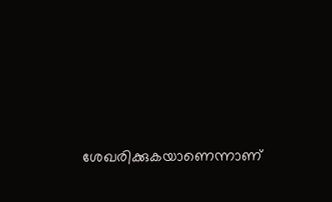ശേഖരിക്കുകയാണെന്നാണ്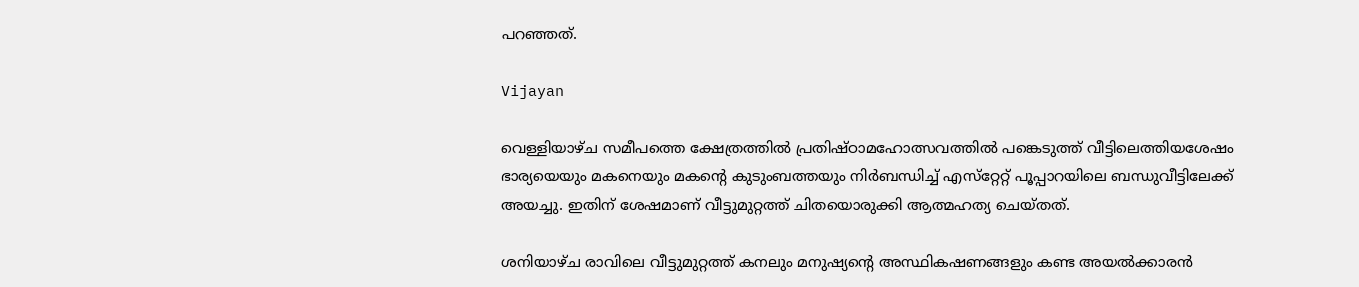പറഞ്ഞത്.

Vijayan

വെള്ളിയാഴ്ച സമീപത്തെ ക്ഷേത്രത്തില്‍ പ്രതിഷ്ഠാമഹോത്സവത്തില്‍ പങ്കെടുത്ത് വീട്ടിലെത്തിയശേഷം ഭാര്യയെയും മകനെയും മകന്റെ കുടുംബത്തയും നിര്‍ബന്ധിച്ച് എസ്‌റ്റേറ്റ് പൂപ്പാറയിലെ ബന്ധുവീട്ടിലേക്ക് അയച്ചു. ഇതിന് ശേഷമാണ് വീട്ടുമുറ്റത്ത് ചിതയൊരുക്കി ആത്മഹത്യ ചെയ്തത്.

ശനിയാഴ്ച രാവിലെ വീട്ടുമുറ്റത്ത് കനലും മനുഷ്യന്റെ അസ്ഥികഷണങ്ങളും കണ്ട അയല്‍ക്കാരന്‍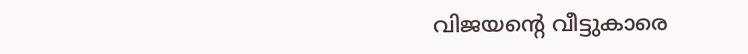വിജയന്റെ വീട്ടുകാരെ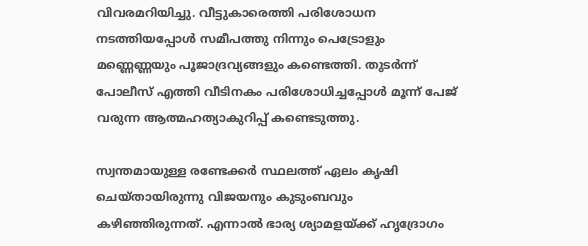വിവരമറിയിച്ചു. വീട്ടുകാരെത്തി പരിശോധന നടത്തിയപ്പോള്‍ സമീപത്തു നിന്നും പെട്രോളും മണ്ണെണ്ണയും പൂജാദ്രവ്യങ്ങളും കണ്ടെത്തി. തുടര്‍ന്ന് പോലീസ് എത്തി വീടിനകം പരിശോധിച്ചപ്പോള്‍ മൂന്ന് പേജ് വരുന്ന ആത്മഹത്യാകുറിപ്പ് കണ്ടെടുത്തു.

സ്വന്തമായുള്ള രണ്ടേക്കര്‍ സ്ഥലത്ത് ഏലം കൃഷി ചെയ്തായിരുന്നു വിജയനും കുടുംബവും കഴിഞ്ഞിരുന്നത്. എന്നാല്‍ ഭാര്യ ശ്യാമളയ്ക്ക് ഹൃദ്രോഗം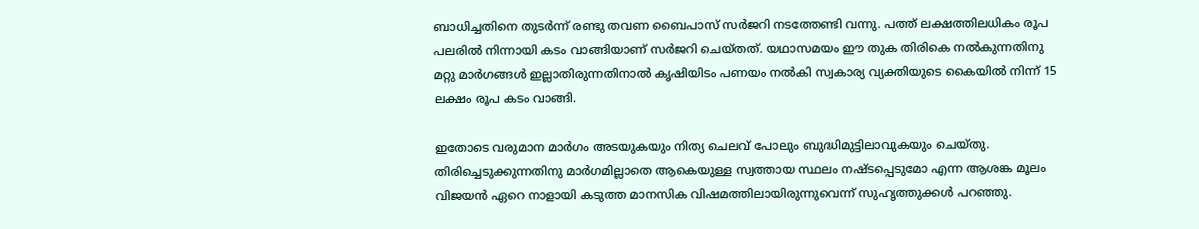ബാധിച്ചതിനെ തുടര്‍ന്ന് രണ്ടു തവണ ബൈപാസ് സര്‍ജറി നടത്തേണ്ടി വന്നു. പത്ത് ലക്ഷത്തിലധികം രൂപ പലരില്‍ നിന്നായി കടം വാങ്ങിയാണ് സര്‍ജറി ചെയ്തത്. യഥാസമയം ഈ തുക തിരികെ നല്‍കുന്നതിനു മറ്റു മാര്‍ഗങ്ങള്‍ ഇല്ലാതിരുന്നതിനാല്‍ കൃഷിയിടം പണയം നല്‍കി സ്വകാര്യ വ്യക്തിയുടെ കൈയില്‍ നിന്ന് 15 ലക്ഷം രൂപ കടം വാങ്ങി.

ഇതോടെ വരുമാന മാര്‍ഗം അടയുകയും നിത്യ ചെലവ് പോലും ബുദ്ധിമുട്ടിലാവുകയും ചെയ്തു. തിരിച്ചെടുക്കുന്നതിനു മാര്‍ഗമില്ലാതെ ആകെയുള്ള സ്വത്തായ സ്ഥലം നഷ്ടപ്പെടുമോ എന്ന ആശങ്ക മൂലം വിജയന്‍ ഏറെ നാളായി കടുത്ത മാനസിക വിഷമത്തിലായിരുന്നുവെന്ന് സുഹൃത്തുക്കള്‍ പറഞ്ഞു.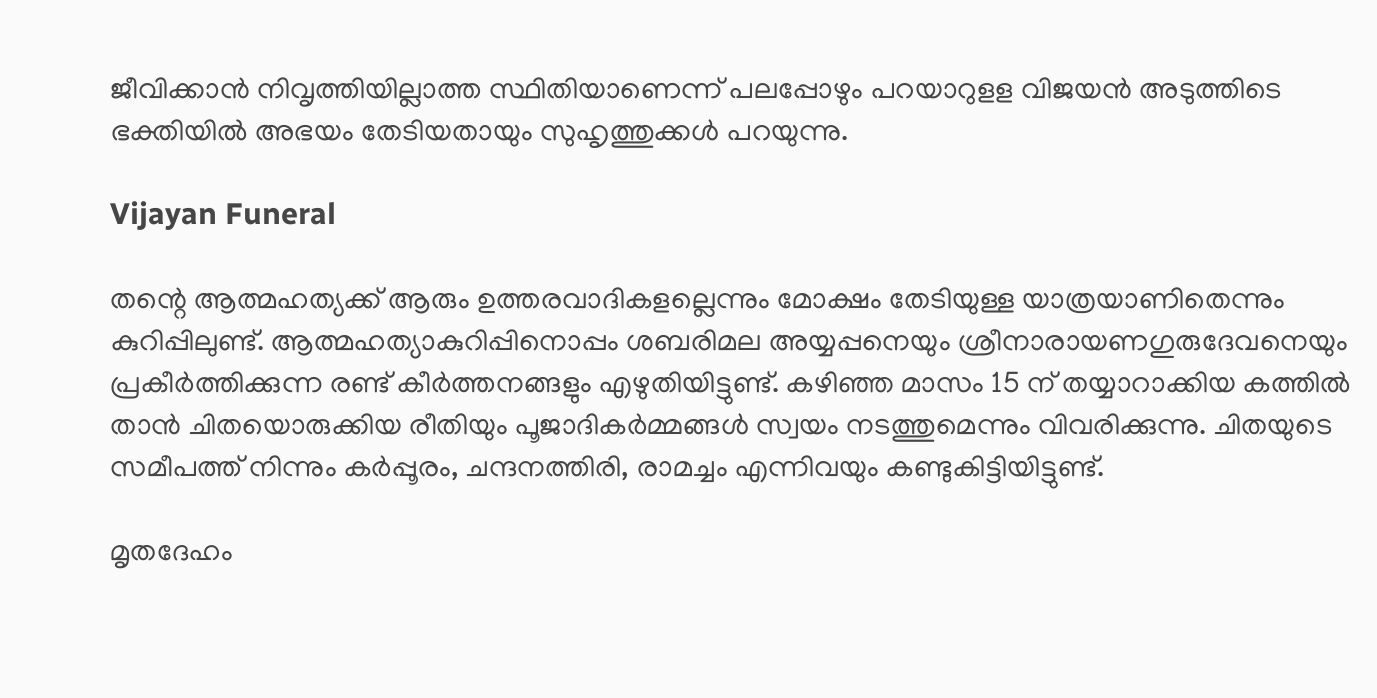ജീവിക്കാന്‍ നിവൃത്തിയില്ലാത്ത സ്ഥിതിയാണെന്ന് പലപ്പോഴും പറയാറുളള വിജയന്‍ അടുത്തിടെ ഭക്തിയില്‍ അഭയം തേടിയതായും സുഹൃത്തുക്കള്‍ പറയുന്നു.

Vijayan Funeral

തന്റെ ആത്മഹത്യക്ക് ആരും ഉത്തരവാദികളല്ലെന്നും മോക്ഷം തേടിയുള്ള യാത്രയാണിതെന്നും കുറിപ്പിലുണ്ട്. ആത്മഹത്യാകുറിപ്പിനൊപ്പം ശബരിമല അയ്യപ്പനെയും ശ്രീനാരായണഗുരുദേവനെയും പ്രകീര്‍ത്തിക്കുന്ന രണ്ട് കീര്‍ത്തനങ്ങളും എഴുതിയിട്ടുണ്ട്. കഴിഞ്ഞ മാസം 15 ന് തയ്യാറാക്കിയ കത്തില്‍ താന്‍ ചിതയൊരുക്കിയ രീതിയും പൂജാദികര്‍മ്മങ്ങള്‍ സ്വയം നടത്തുമെന്നും വിവരിക്കുന്നു. ചിതയുടെ സമീപത്ത് നിന്നും കര്‍പ്പൂരം, ചന്ദനത്തിരി, രാമച്ചം എന്നിവയും കണ്ടുകിട്ടിയിട്ടുണ്ട്.

മൃതദേഹം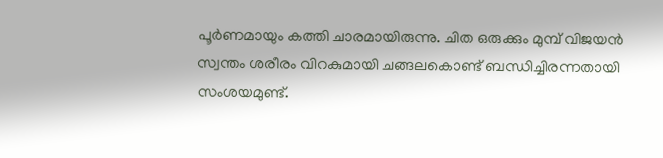പൂര്‍ണമായും കത്തി ചാരമായിരുന്നു. ചിത ഒരുക്കും മുമ്പ് വിജയന്‍ സ്വന്തം ശരീരം വിറകുമായി ചങ്ങലകൊണ്ട് ബന്ധിച്ചിരന്നതായി സംശയമുണ്ട്.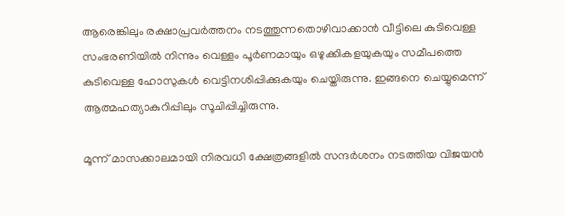ആരെങ്കിലും രക്ഷാപ്രവര്‍ത്തനം നടത്തുന്നതൊഴിവാക്കാന്‍ വീട്ടിലെ കുടിവെള്ള സംഭരണിയില്‍ നിന്നും വെള്ളം പൂര്‍ണമായും ഒഴുക്കികളയുകയും സമീപത്തെ കുടിവെള്ള ഹോസുകള്‍ വെട്ടിനശിപ്പിക്കുകയും ചെയ്തിരുന്നു. ഇങ്ങനെ ചെയ്യുമെന്ന് ആത്മഹത്യാകുറിപ്പിലും സൂചിപ്പിച്ചിരുന്നു.

മൂന്ന് മാസക്കാലമായി നിരവധി ക്ഷേത്രങ്ങളില്‍ സന്ദര്‍ശനം നടത്തിയ വിജയന്‍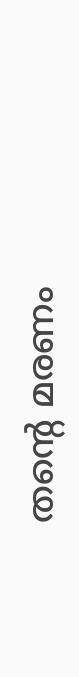തന്റെ മരണം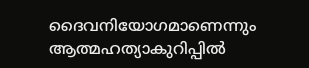ദൈവനിയോഗമാണെന്നും ആത്മഹത്യാകുറിപ്പില്‍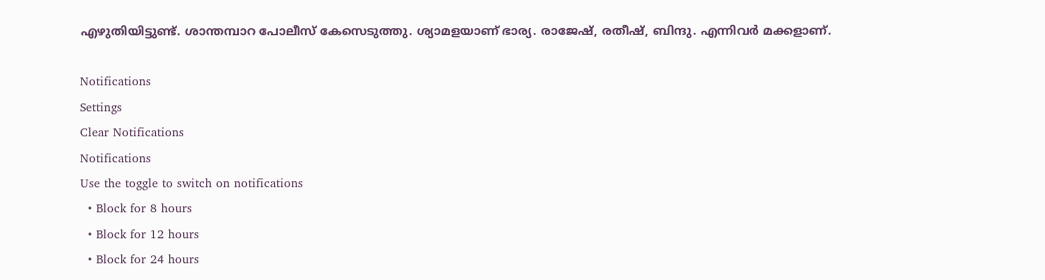എഴുതിയിട്ടുണ്ട്. ശാന്തമ്പാറ പോലീസ് കേസെടുത്തു. ശ്യാമളയാണ് ഭാര്യ. രാജേഷ്, രതീഷ്, ബിന്ദു. എന്നിവര്‍ മക്കളാണ്.

Notifications
Settings
Clear Notifications
Notifications
Use the toggle to switch on notifications
  • Block for 8 hours
  • Block for 12 hours
  • Block for 24 hours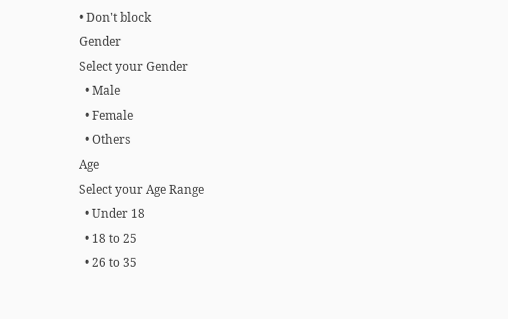• Don't block
Gender
Select your Gender
  • Male
  • Female
  • Others
Age
Select your Age Range
  • Under 18
  • 18 to 25
  • 26 to 35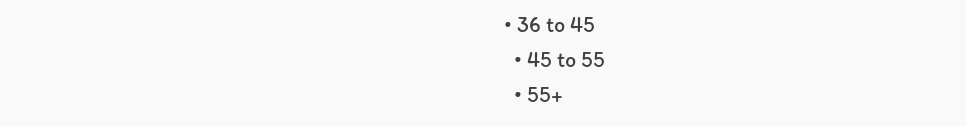• 36 to 45
  • 45 to 55
  • 55+